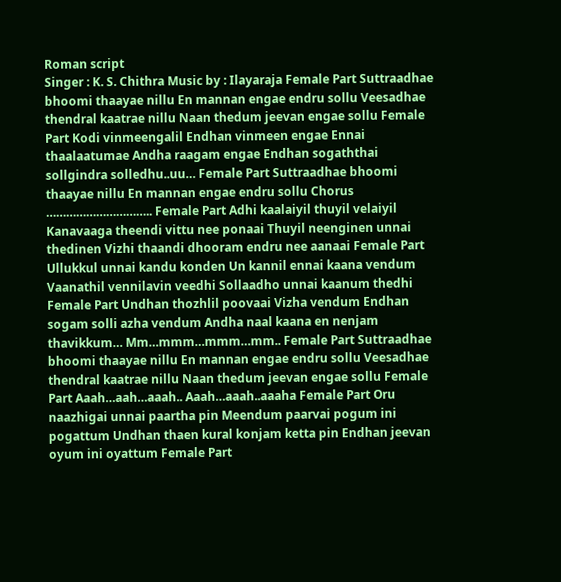Roman script
Singer : K. S. Chithra Music by : Ilayaraja Female Part Suttraadhae bhoomi thaayae nillu En mannan engae endru sollu Veesadhae thendral kaatrae nillu Naan thedum jeevan engae sollu Female Part Kodi vinmeengalil Endhan vinmeen engae Ennai thaalaatumae Andha raagam engae Endhan sogaththai sollgindra solledhu..uu… Female Part Suttraadhae bhoomi thaayae nillu En mannan engae endru sollu Chorus ………………………….. Female Part Adhi kaalaiyil thuyil velaiyil Kanavaaga theendi vittu nee ponaai Thuyil neenginen unnai thedinen Vizhi thaandi dhooram endru nee aanaai Female Part Ullukkul unnai kandu konden Un kannil ennai kaana vendum Vaanathil vennilavin veedhi Sollaadho unnai kaanum thedhi Female Part Undhan thozhlil poovaai Vizha vendum Endhan sogam solli azha vendum Andha naal kaana en nenjam thavikkum… Mm…mmm…mmm…mm.. Female Part Suttraadhae bhoomi thaayae nillu En mannan engae endru sollu Veesadhae thendral kaatrae nillu Naan thedum jeevan engae sollu Female Part Aaah…aah…aaah.. Aaah…aaah..aaaha Female Part Oru naazhigai unnai paartha pin Meendum paarvai pogum ini pogattum Undhan thaen kural konjam ketta pin Endhan jeevan oyum ini oyattum Female Part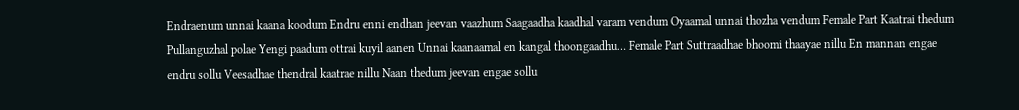Endraenum unnai kaana koodum Endru enni endhan jeevan vaazhum Saagaadha kaadhal varam vendum Oyaamal unnai thozha vendum Female Part Kaatrai thedum Pullanguzhal polae Yengi paadum ottrai kuyil aanen Unnai kaanaamal en kangal thoongaadhu… Female Part Suttraadhae bhoomi thaayae nillu En mannan engae endru sollu Veesadhae thendral kaatrae nillu Naan thedum jeevan engae sollu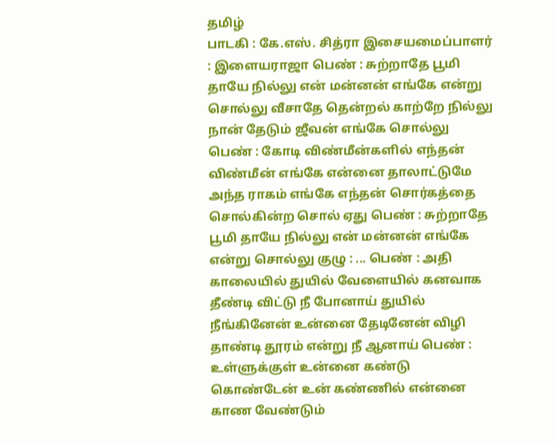தமிழ்
பாடகி : கே.எஸ். சித்ரா இசையமைப்பாளர் : இளையராஜா பெண் : சுற்றாதே பூமி தாயே நில்லு என் மன்னன் எங்கே என்று சொல்லு வீசாதே தென்றல் காற்றே நில்லு நான் தேடும் ஜீவன் எங்கே சொல்லு பெண் : கோடி விண்மீன்களில் எந்தன் விண்மீன் எங்கே என்னை தாலாட்டுமே அந்த ராகம் எங்கே எந்தன் சொர்கத்தை சொல்கின்ற சொல் ஏது பெண் : சுற்றாதே பூமி தாயே நில்லு என் மன்னன் எங்கே என்று சொல்லு குழு : ... பெண் : அதி காலையில் துயில் வேளையில் கனவாக தீண்டி விட்டு நீ போனாய் துயில் நீங்கினேன் உன்னை தேடினேன் விழி தாண்டி தூரம் என்று நீ ஆனாய் பெண் : உள்ளுக்குள் உன்னை கண்டு கொண்டேன் உன் கண்ணில் என்னை காண வேண்டும்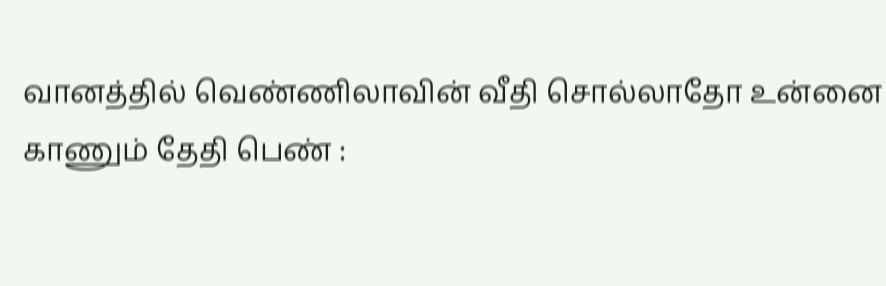வானத்தில் வெண்ணிலாவின் வீதி சொல்லாதோ உன்னை காணும் தேதி பெண் :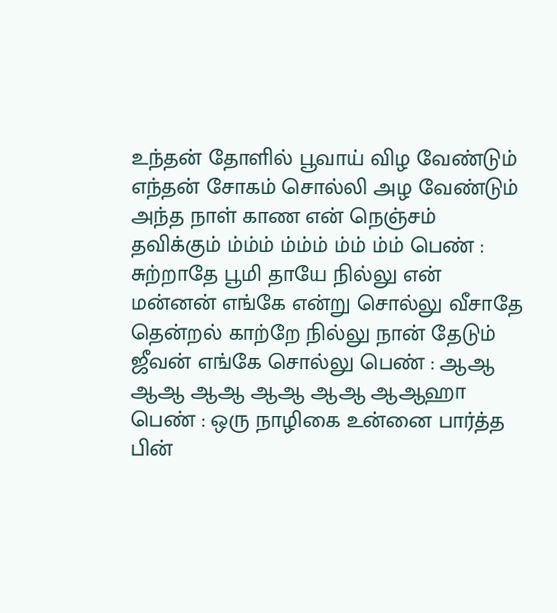உந்தன் தோளில் பூவாய் விழ வேண்டும் எந்தன் சோகம் சொல்லி அழ வேண்டும் அந்த நாள் காண என் நெஞ்சம் தவிக்கும் ம்ம்ம் ம்ம்ம் ம்ம் ம்ம் பெண் : சுற்றாதே பூமி தாயே நில்லு என் மன்னன் எங்கே என்று சொல்லு வீசாதே தென்றல் காற்றே நில்லு நான் தேடும் ஜீவன் எங்கே சொல்லு பெண் : ஆஆ ஆஆ ஆஆ ஆஆ ஆஆ ஆஆஹா பெண் : ஒரு நாழிகை உன்னை பார்த்த பின்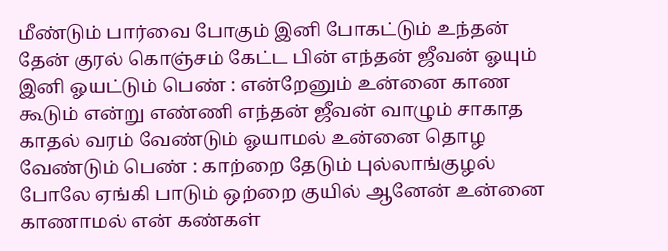மீண்டும் பார்வை போகும் இனி போகட்டும் உந்தன் தேன் குரல் கொஞ்சம் கேட்ட பின் எந்தன் ஜீவன் ஓயும் இனி ஓயட்டும் பெண் : என்றேனும் உன்னை காண கூடும் என்று எண்ணி எந்தன் ஜீவன் வாழும் சாகாத காதல் வரம் வேண்டும் ஓயாமல் உன்னை தொழ வேண்டும் பெண் : காற்றை தேடும் புல்லாங்குழல் போலே ஏங்கி பாடும் ஒற்றை குயில் ஆனேன் உன்னை காணாமல் என் கண்கள்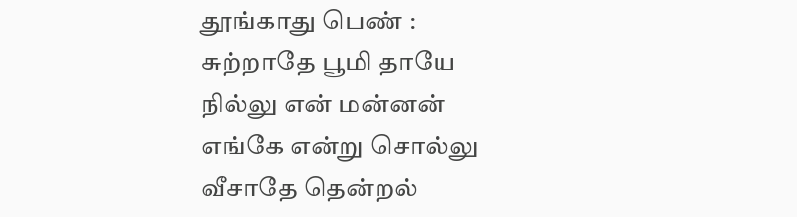தூங்காது பெண் : சுற்றாதே பூமி தாயே நில்லு என் மன்னன் எங்கே என்று சொல்லு வீசாதே தென்றல்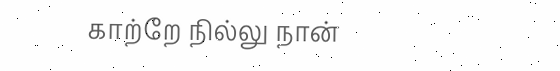காற்றே நில்லு நான்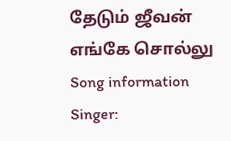தேடும் ஜீவன் எங்கே சொல்லு
Song information
Singer: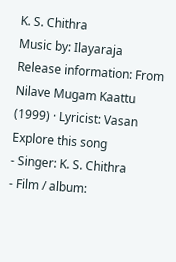K. S. Chithra
Music by: Ilayaraja
Release information: From Nilave Mugam Kaattu (1999) · Lyricist: Vasan
Explore this song
- Singer: K. S. Chithra
- Film / album: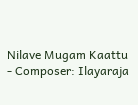Nilave Mugam Kaattu
- Composer: Ilayaraja